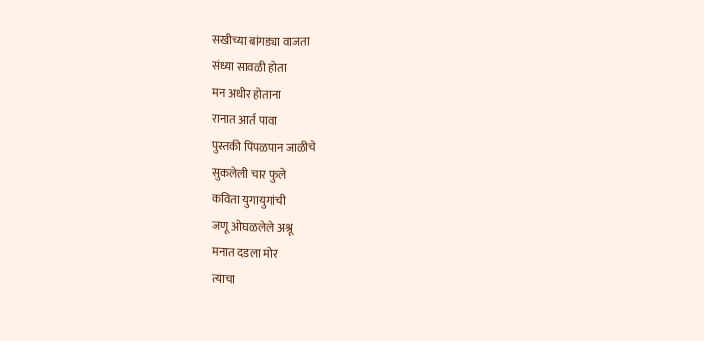सखीच्या बांगड्या वाजता
संध्या सावळी होता
मन अधीर होताना
रानात आर्त पावा
पुस्तकी पिंपळपान जाळीचे
सुकलेली चार फुले
कविता युगायुगांची
जणू ओघळलेले अश्रू
मनात दडला मोर
त्याचा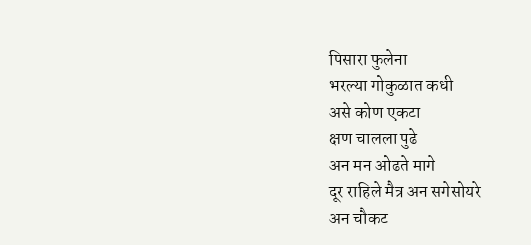पिसारा फुलेना
भरल्या गोकुळात कधी
असे कोण एकटा
क्षण चालला पुढे
अन मन ओढते मागे
दूर राहिले मैत्र अन सगेसोयरे
अन चौकट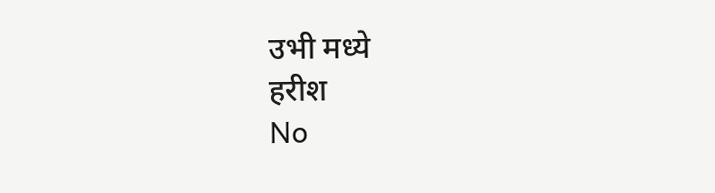उभी मध्ये
हरीश
No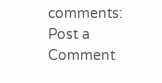comments:
Post a Comment